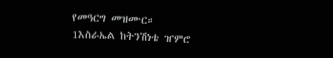የመዓርግ መዝሙር።
1እስራኤል ከትንሽነቴ ዠምሮ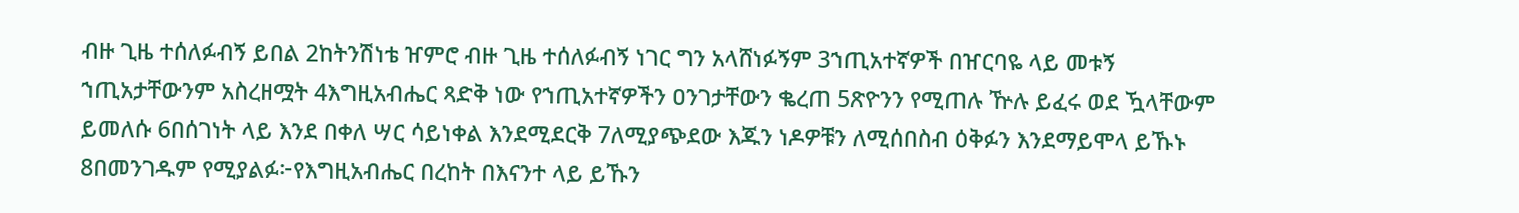ብዙ ጊዜ ተሰለፉብኝ ይበል 2ከትንሽነቴ ዠምሮ ብዙ ጊዜ ተሰለፉብኝ ነገር ግን አላሸነፉኝም 3ኀጢአተኛዎች በዠርባዬ ላይ መቱኝ ኀጢአታቸውንም አስረዘሟት 4እግዚአብሔር ጻድቅ ነው የኀጢአተኛዎችን ዐንገታቸውን ቈረጠ 5ጽዮንን የሚጠሉ ዅሉ ይፈሩ ወደ ዃላቸውም ይመለሱ 6በሰገነት ላይ እንደ በቀለ ሣር ሳይነቀል እንደሚደርቅ 7ለሚያጭደው እጁን ነዶዎቹን ለሚሰበስብ ዕቅፉን እንደማይሞላ ይኹኑ 8በመንገዱም የሚያልፉ፦የእግዚአብሔር በረከት በእናንተ ላይ ይኹን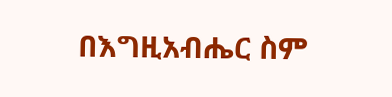በእግዚአብሔር ስም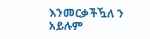እንመርቃችዃለ ን አይሉም